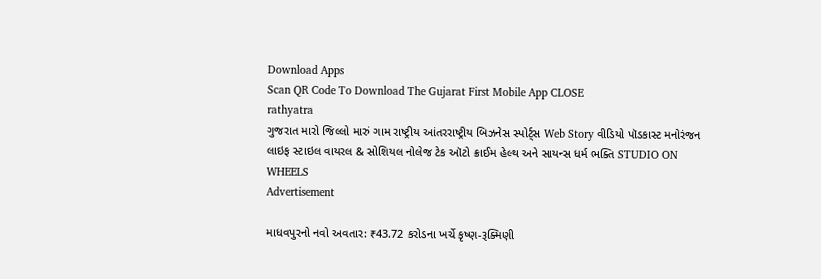Download Apps
Scan QR Code To Download The Gujarat First Mobile App CLOSE
rathyatra
ગુજરાત મારો જિલ્લો મારું ગામ રાષ્ટ્રીય આંતરરાષ્ટ્રીય બિઝનેસ સ્પોર્ટ્સ Web Story વીડિયો પૉડકાસ્ટ મનોરંજન લાઇફ સ્ટાઇલ વાયરલ & સોશિયલ નોલેજ ટેક ઑટો ક્રાઈમ હેલ્થ અને સાયન્સ ધર્મ ભક્તિ STUDIO ON WHEELS
Advertisement

માધવપુરનો નવો અવતાર: ₹43.72 કરોડના ખર્ચે કૃષ્ણ-રૂક્મિણી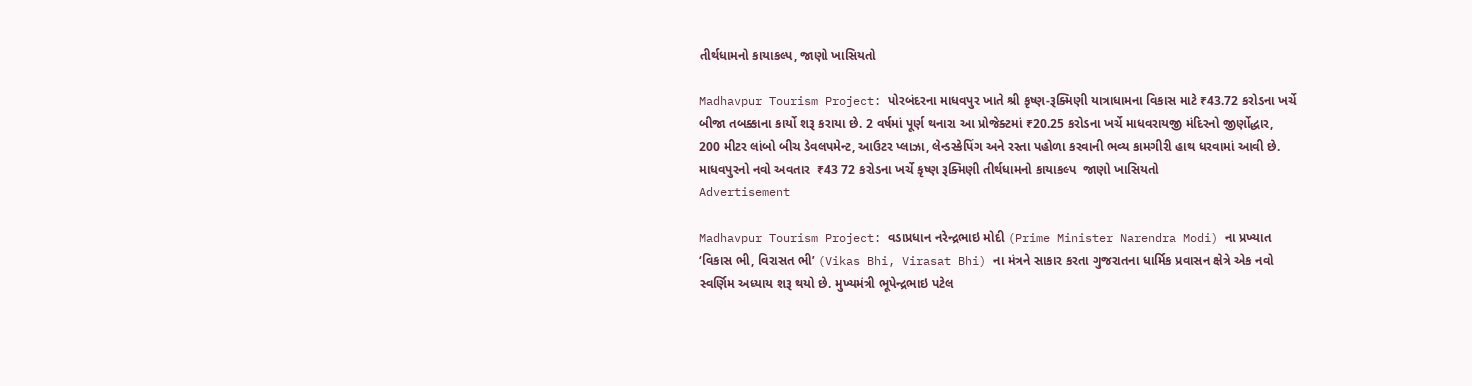તીર્થધામનો કાયાકલ્પ, જાણો ખાસિયતો

Madhavpur Tourism Project: પોરબંદરના માધવપુર ખાતે શ્રી કૃષ્ણ-રૂક્મિણી યાત્રાધામના વિકાસ માટે ₹43.72 કરોડના ખર્ચે બીજા તબક્કાના કાર્યો શરૂ કરાયા છે. 2 વર્ષમાં પૂર્ણ થનારા આ પ્રોજેક્ટમાં ₹20.25 કરોડના ખર્ચે માધવરાયજી મંદિરનો જીર્ણોદ્ધાર, 200 મીટર લાંબો બીચ ડેવલપમેન્ટ, આઉટર પ્લાઝા, લેન્ડસ્કેપિંગ અને રસ્તા પહોળા કરવાની ભવ્ય કામગીરી હાથ ધરવામાં આવી છે.
માધવપુરનો નવો અવતાર  ₹43 72 કરોડના ખર્ચે કૃષ્ણ રૂક્મિણી તીર્થધામનો કાયાકલ્પ  જાણો ખાસિયતો
Advertisement

Madhavpur Tourism Project: વડાપ્રધાન નરેન્દ્રભાઇ મોદી (Prime Minister Narendra Modi) ના પ્રખ્યાત ‘વિકાસ ભી, વિરાસત ભી’ (Vikas Bhi, Virasat Bhi) ના મંત્રને સાકાર કરતા ગુજરાતના ધાર્મિક પ્રવાસન ક્ષેત્રે એક નવો સ્વર્ણિમ અધ્યાય શરૂ થયો છે. મુખ્યમંત્રી ભૂપેન્દ્રભાઇ પટેલ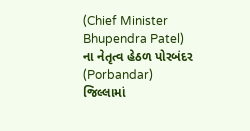(Chief Minister Bhupendra Patel) ના નેતૃત્વ હેઠળ પોરબંદર (Porbandar) જિલ્લામાં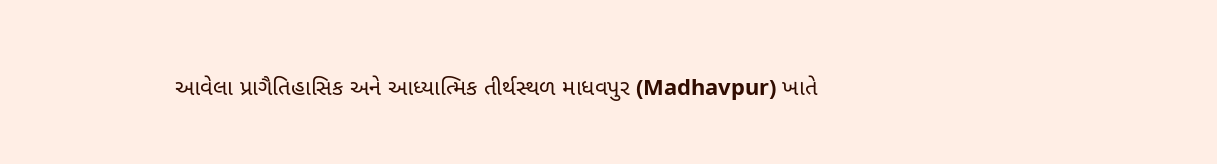આવેલા પ્રાગૈતિહાસિક અને આધ્યાત્મિક તીર્થસ્થળ માધવપુર (Madhavpur) ખાતે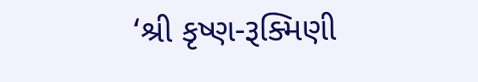‘શ્રી કૃષ્ણ-રૂક્મિણી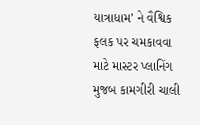યાત્રાધામ’ ને વૈશ્વિક ફલક પર ચમકાવવા માટે માસ્ટર પ્લાનિંગ મુજબ કામગીરી ચાલી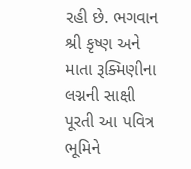રહી છે. ભગવાન શ્રી કૃષ્ણ અને માતા રૂક્મિણીના લગ્નની સાક્ષી પૂરતી આ પવિત્ર ભૂમિને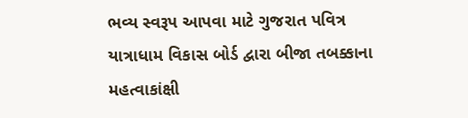ભવ્ય સ્વરૂપ આપવા માટે ગુજરાત પવિત્ર યાત્રાધામ વિકાસ બોર્ડ દ્વારા બીજા તબક્કાના મહત્વાકાંક્ષી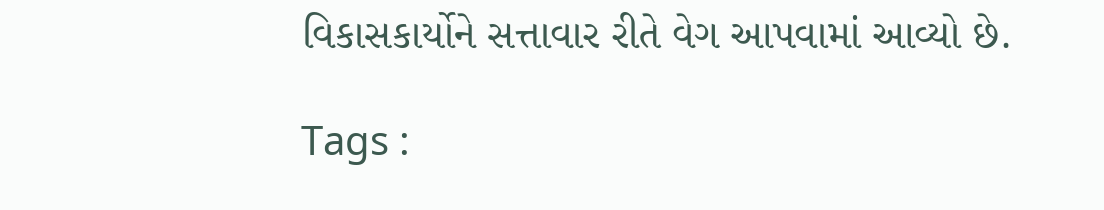વિકાસકાર્યોને સત્તાવાર રીતે વેગ આપવામાં આવ્યો છે.

Tags :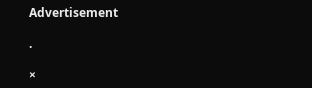Advertisement

.

×